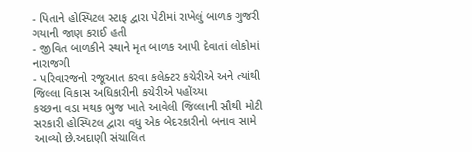- પિતાને હોસ્પિટલ સ્ટાફ દ્વારા પેટીમાં રાખેલું બાળક ગુજરી ગયાની જાણ કરાઈ હતી
- જીવિત બાળકીને સ્થાને મૃત બાળક આપી દેવાતાં લોકોમાં નારાજગી
- પરિવારજનો રજૂઆત કરવા કલેક્ટર કચેરીએ અને ત્યાંથી જિલ્લા વિકાસ અધિકારીની કચેરીએ પહોંચ્યા
કચ્છના વડા મથક ભુજ ખાતે આવેલી જિલ્લાની સૌથી મોટી સરકારી હોસ્પિટલ દ્વારા વધુ એક બેદરકારીનો બનાવ સામે આવ્યો છે.અદાણી સંચાલિત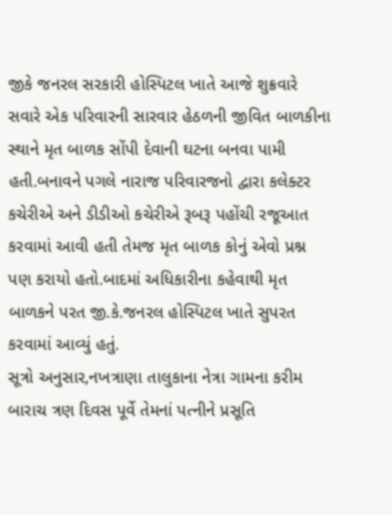જીકે જનરલ સરકારી હોસ્પિટલ ખાતે આજે શુક્રવારે સવારે એક પરિવારની સારવાર હેઠળની જીવિત બાળકીના સ્થાને મૃત બાળક સોંપી દેવાની ઘટના બનવા પામી હતી.બનાવને પગલે નારાજ પરિવારજનો દ્વારા કલેક્ટર કચેરીએ અને ડીડીઓ કચેરીએ રૂબરૂ પહોંચી રજૂઆત કરવામાં આવી હતી તેમજ મૃત બાળક કોનું એવો પ્રશ્ન પણ કરાયો હતો.બાદમાં અધિકારીના કહેવાથી મૃત બાળકને પરત જી.કે.જનરલ હોસ્પિટલ ખાતે સુપરત કરવામાં આવ્યું હતું.
સૂત્રો અનુસાર,નખત્રાણા તાલુકાના નેત્રા ગામના કરીમ બારાચ ત્રણ દિવસ પૂર્વે તેમનાં પત્નીને પ્રસૂતિ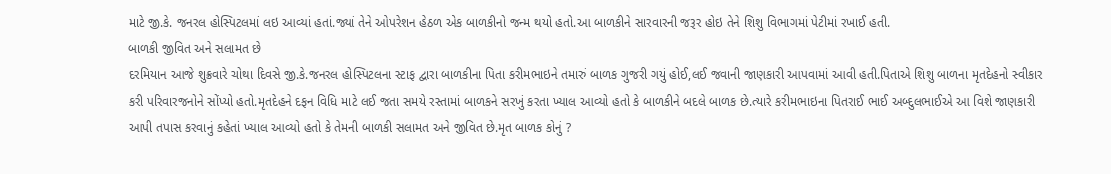માટે જી.કે. જનરલ હોસ્પિટલમાં લઇ આવ્યાં હતાં.જ્યાં તેને ઓપરેશન હેઠળ એક બાળકીનો જન્મ થયો હતો.આ બાળકીને સારવારની જરૂર હોઇ તેને શિશુ વિભાગમાં પેટીમાં રખાઈ હતી.
બાળકી જીવિત અને સલામત છે
દરમિયાન આજે શુક્રવારે ચોથા દિવસે જી.કે.જનરલ હોસ્પિટલના સ્ટાફ દ્વારા બાળકીના પિતા કરીમભાઇને તમારું બાળક ગુજરી ગયું હોઈ,લઈ જવાની જાણકારી આપવામાં આવી હતી.પિતાએ શિશુ બાળના મૃતદેહનો સ્વીકાર કરી પરિવારજનોને સોંપ્યો હતો.મૃતદેહને દફન વિધિ માટે લઈ જતા સમયે રસ્તામાં બાળકને સરખું કરતા ખ્યાલ આવ્યો હતો કે બાળકીને બદલે બાળક છે.ત્યારે કરીમભાઇના પિતરાઈ ભાઈ અબ્દુલભાઈએ આ વિશે જાણકારી આપી તપાસ કરવાનું કહેતાં ખ્યાલ આવ્યો હતો કે તેમની બાળકી સલામત અને જીવિત છે.મૃત બાળક કોનું ?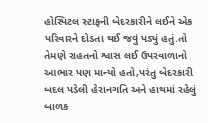હોસ્પિટલ સ્ટાફની બેદરકારીને લઈને એક પરિવારને દોડતા થઈ જવું પડ્યું હતું.તો તેમણે રાહતનો શ્વાસ લઈ ઉપરવાળાનો આભાર પણ માન્યો હતો,પરંતુ બેદરકારી બદલ પડેલી હેરાનગતિ અને હાથમાં રહેલું બાળક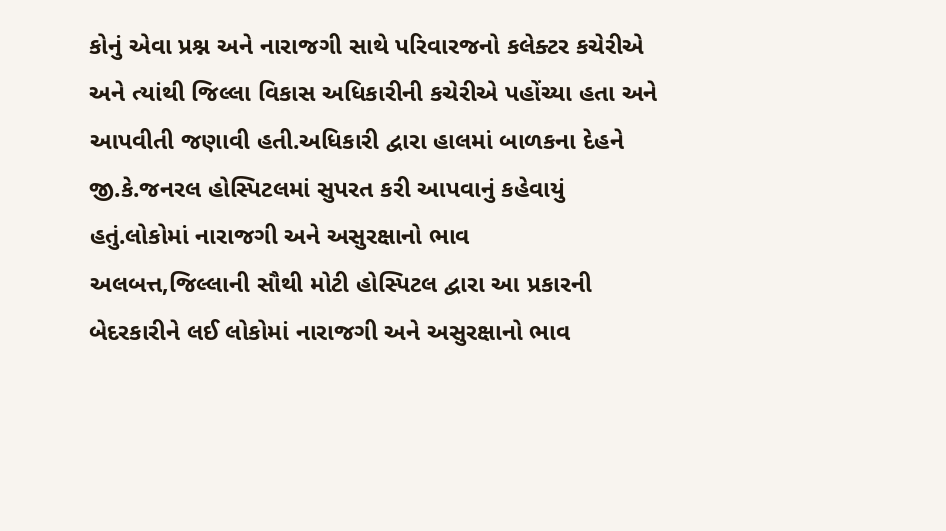કોનું એવા પ્રશ્ન અને નારાજગી સાથે પરિવારજનો કલેક્ટર કચેરીએ અને ત્યાંથી જિલ્લા વિકાસ અધિકારીની કચેરીએ પહોંચ્યા હતા અને આપવીતી જણાવી હતી.અધિકારી દ્વારા હાલમાં બાળકના દેહને જી.કે.જનરલ હોસ્પિટલમાં સુપરત કરી આપવાનું કહેવાયું હતું.લોકોમાં નારાજગી અને અસુરક્ષાનો ભાવ
અલબત્ત,જિલ્લાની સૌથી મોટી હોસ્પિટલ દ્વારા આ પ્રકારની બેદરકારીને લઈ લોકોમાં નારાજગી અને અસુરક્ષાનો ભાવ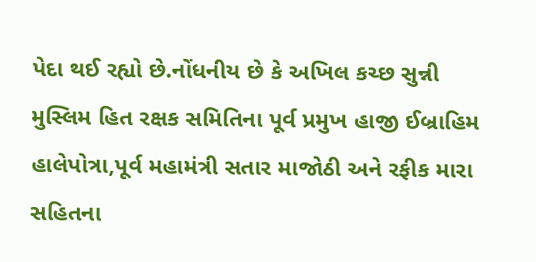પેદા થઈ રહ્યો છે.નોંધનીય છે કે અખિલ કચ્છ સુન્ની મુસ્લિમ હિત રક્ષક સમિતિના પૂર્વ પ્રમુખ હાજી ઈબ્રાહિમ હાલેપોત્રા,પૂર્વ મહામંત્રી સતાર માજોઠી અને રફીક મારા સહિતના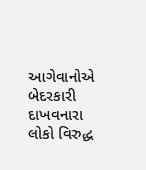આગેવાનોએ બેદરકારી દાખવનારા લોકો વિરુદ્ધ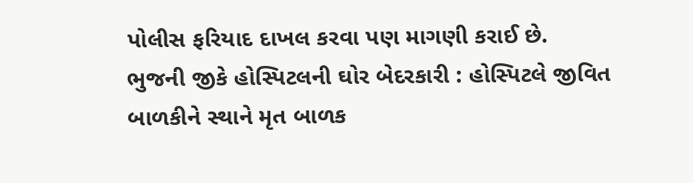પોલીસ ફરિયાદ દાખલ કરવા પણ માગણી કરાઈ છે.
ભુજની જીકે હોસ્પિટલની ઘોર બેદરકારી : હોસ્પિટલે જીવિત બાળકીને સ્થાને મૃત બાળક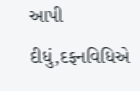આપી દીધું,દફનવિધિએ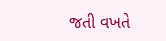જતી વખતે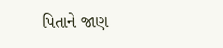પિતાને જાણ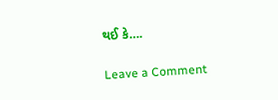થઈ કે….

Leave a Comment